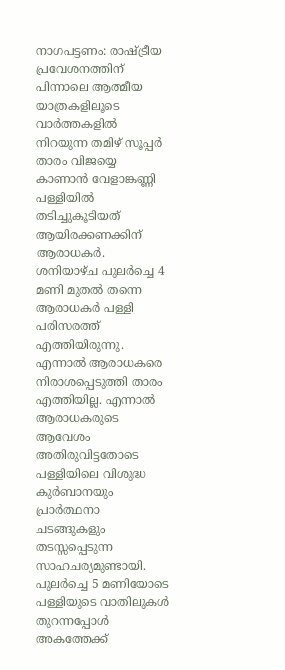നാഗപട്ടണം: രാഷ്ട്രീയ പ്രവേശനത്തിന് പിന്നാലെ ആത്മീയ യാത്രകളിലൂടെ വാർത്തകളിൽ നിറയുന്ന തമിഴ് സൂപ്പർ താരം വിജയ്യെ കാണാൻ വേളാങ്കണ്ണി പള്ളിയിൽ തടിച്ചുകൂടിയത് ആയിരക്കണക്കിന് ആരാധകർ. ശനിയാഴ്ച പുലർച്ചെ 4 മണി മുതൽ തന്നെ ആരാധകർ പള്ളി പരിസരത്ത് എത്തിയിരുന്നു.
എന്നാൽ ആരാധകരെ നിരാശപ്പെടുത്തി താരം എത്തിയില്ല. എന്നാൽ ആരാധകരുടെ ആവേശം അതിരുവിട്ടതോടെ പള്ളിയിലെ വിശുദ്ധ കുർബാനയും പ്രാർത്ഥനാ ചടങ്ങുകളും തടസ്സപ്പെടുന്ന സാഹചര്യമുണ്ടായി. പുലർച്ചെ 5 മണിയോടെ പള്ളിയുടെ വാതിലുകൾ തുറന്നപ്പോൾ അകത്തേക്ക്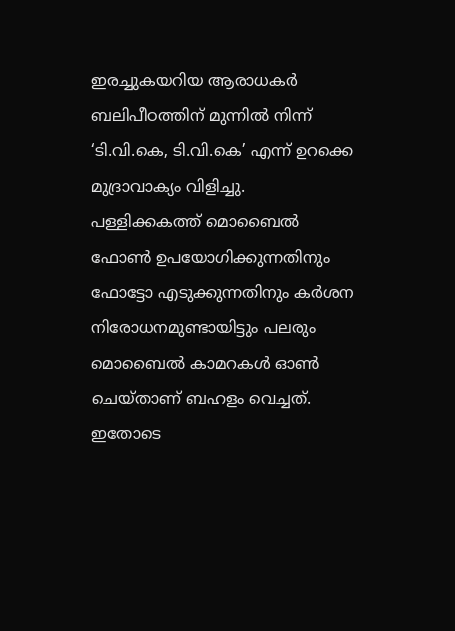ഇരച്ചുകയറിയ ആരാധകർ ബലിപീഠത്തിന് മുന്നിൽ നിന്ന് ‘ടി.വി.കെ, ടി.വി.കെ’ എന്ന് ഉറക്കെ മുദ്രാവാക്യം വിളിച്ചു.
പള്ളിക്കകത്ത് മൊബൈൽ ഫോൺ ഉപയോഗിക്കുന്നതിനും ഫോട്ടോ എടുക്കുന്നതിനും കർശന നിരോധനമുണ്ടായിട്ടും പലരും മൊബൈൽ കാമറകൾ ഓൺ ചെയ്താണ് ബഹളം വെച്ചത്. ഇതോടെ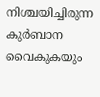നിശ്ചയിച്ചിരുന്ന കുർബാന വൈകുകയും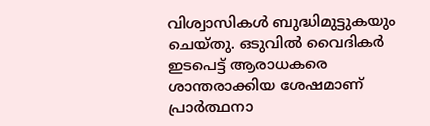വിശ്വാസികൾ ബുദ്ധിമുട്ടുകയും ചെയ്തു. ഒടുവിൽ വൈദികർ ഇടപെട്ട് ആരാധകരെ ശാന്തരാക്കിയ ശേഷമാണ് പ്രാർത്ഥനാ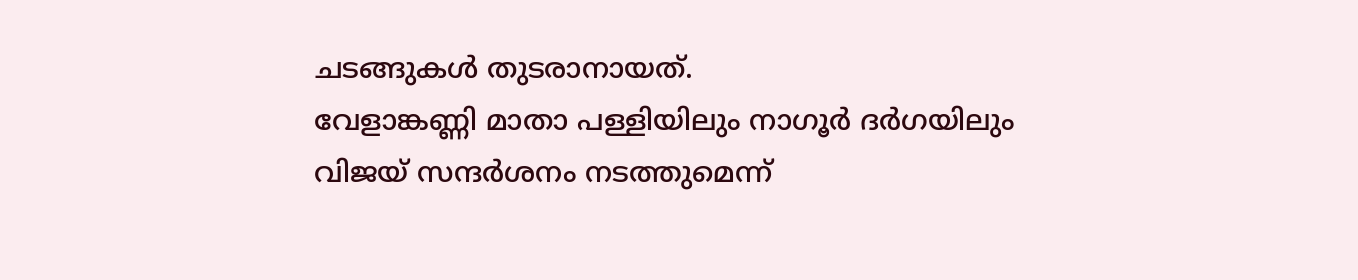ചടങ്ങുകൾ തുടരാനായത്.
വേളാങ്കണ്ണി മാതാ പള്ളിയിലും നാഗൂർ ദർഗയിലും വിജയ് സന്ദർശനം നടത്തുമെന്ന്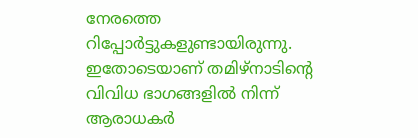നേരത്തെ റിപ്പോർട്ടുകളുണ്ടായിരുന്നു. ഇതോടെയാണ് തമിഴ്നാടിന്റെ വിവിധ ഭാഗങ്ങളിൽ നിന്ന് ആരാധകർ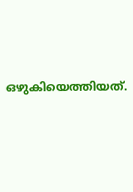ഒഴുകിയെത്തിയത്.